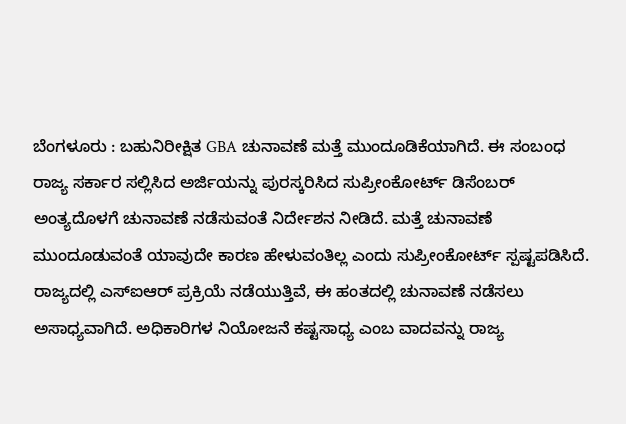ಬೆಂಗಳೂರು : ಬಹುನಿರೀಕ್ಷಿತ GBA ಚುನಾವಣೆ ಮತ್ತೆ ಮುಂದೂಡಿಕೆಯಾಗಿದೆ. ಈ ಸಂಬಂಧ ರಾಜ್ಯ ಸರ್ಕಾರ ಸಲ್ಲಿಸಿದ ಅರ್ಜಿಯನ್ನು ಪುರಸ್ಕರಿಸಿದ ಸುಪ್ರೀಂಕೋರ್ಟ್ ಡಿಸೆಂಬರ್ ಅಂತ್ಯದೊಳಗೆ ಚುನಾವಣೆ ನಡೆಸುವಂತೆ ನಿರ್ದೇಶನ ನೀಡಿದೆ. ಮತ್ತೆ ಚುನಾವಣೆ ಮುಂದೂಡುವಂತೆ ಯಾವುದೇ ಕಾರಣ ಹೇಳುವಂತಿಲ್ಲ ಎಂದು ಸುಪ್ರೀಂಕೋರ್ಟ್ ಸ್ಪಷ್ಟಪಡಿಸಿದೆ.
ರಾಜ್ಯದಲ್ಲಿ ಎಸ್ಐಆರ್ ಪ್ರಕ್ರಿಯೆ ನಡೆಯುತ್ತಿವೆ, ಈ ಹಂತದಲ್ಲಿ ಚುನಾವಣೆ ನಡೆಸಲು ಅಸಾಧ್ಯವಾಗಿದೆ. ಅಧಿಕಾರಿಗಳ ನಿಯೋಜನೆ ಕಷ್ಟಸಾಧ್ಯ ಎಂಬ ವಾದವನ್ನು ರಾಜ್ಯ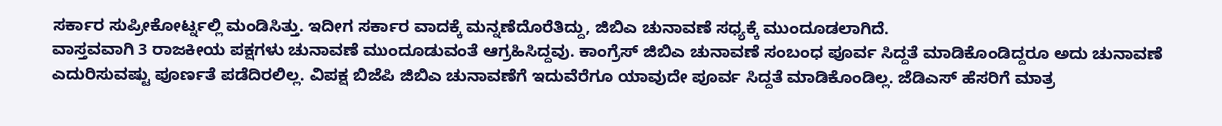ಸರ್ಕಾರ ಸುಪ್ರೀಕೋರ್ಟ್ನಲ್ಲಿ ಮಂಡಿಸಿತ್ತು. ಇದೀಗ ಸರ್ಕಾರ ವಾದಕ್ಕೆ ಮನ್ನಣೆದೊರೆತಿದ್ದು, ಜಿಬಿಎ ಚುನಾವಣೆ ಸಧ್ಯಕ್ಕೆ ಮುಂದೂಡಲಾಗಿದೆ.
ವಾಸ್ತವವಾಗಿ 3 ರಾಜಕೀಯ ಪಕ್ಷಗಳು ಚುನಾವಣೆ ಮುಂದೂಡುವಂತೆ ಆಗ್ರಹಿಸಿದ್ದವು. ಕಾಂಗ್ರೆಸ್ ಜಿಬಿಎ ಚುನಾವಣೆ ಸಂಬಂಧ ಪೂರ್ವ ಸಿದ್ದತೆ ಮಾಡಿಕೊಂಡಿದ್ದರೂ ಅದು ಚುನಾವಣೆ ಎದುರಿಸುವಷ್ಟು ಪೂರ್ಣತೆ ಪಡೆದಿರಲಿಲ್ಲ. ವಿಪಕ್ಷ ಬಿಜೆಪಿ ಜಿಬಿಎ ಚುನಾವಣೆಗೆ ಇದುವೆರೆಗೂ ಯಾವುದೇ ಪೂರ್ವ ಸಿದ್ದತೆ ಮಾಡಿಕೊಂಡಿಲ್ಲ. ಜೆಡಿಎಸ್ ಹೆಸರಿಗೆ ಮಾತ್ರ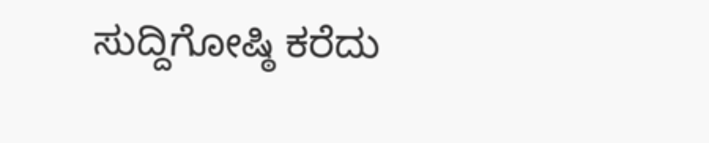ಸುದ್ದಿಗೋಷ್ಠಿ ಕರೆದು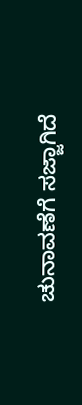ಚುನಾವಣೆಗೆ ಸಜ್ಜಾಗಿದೆ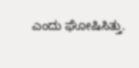ಎಂದು ಘೋಷಿಸಿತ್ತು.